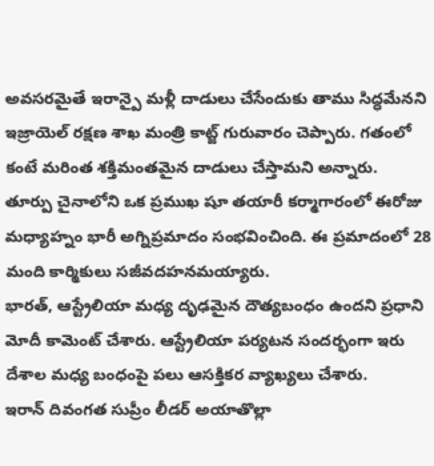అవసరమైతే ఇరాన్పై మళ్లీ దాడులు చేసేందుకు తాము సిద్ధమేనని ఇజ్రాయెల్ రక్షణ శాఖ మంత్రి కాట్జ్ గురువారం చెప్పారు. గతంలో కంటే మరింత శక్తిమంతమైన దాడులు చేస్తామని అన్నారు.
తూర్పు చైనాలోని ఒక ప్రముఖ షూ తయారీ కర్మాగారంలో ఈరోజు మధ్యాహ్నం భారీ అగ్నిప్రమాదం సంభవించింది. ఈ ప్రమాదంలో 28 మంది కార్మికులు సజీవదహనమయ్యారు.
భారత్, ఆస్ట్రేలియా మధ్య దృఢమైన దౌత్యబంధం ఉందని ప్రధాని మోదీ కామెంట్ చేశారు. ఆస్ట్రేలియా పర్యటన సందర్భంగా ఇరు దేశాల మధ్య బంధంపై పలు ఆసక్తికర వ్యాఖ్యలు చేశారు.
ఇరాన్ దివంగత సుప్రీం లీడర్ అయాతొల్లా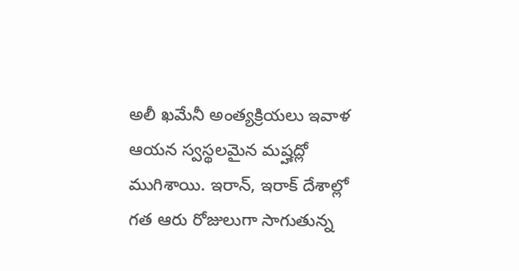అలీ ఖమేనీ అంత్యక్రియలు ఇవాళ ఆయన స్వస్థలమైన మష్హద్లో ముగిశాయి. ఇరాన్, ఇరాక్ దేశాల్లో గత ఆరు రోజులుగా సాగుతున్న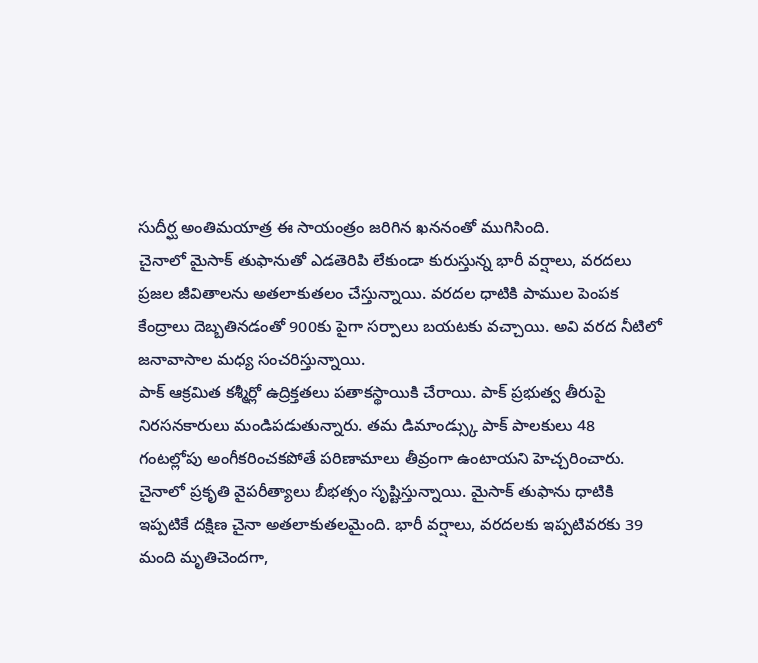సుదీర్ఘ అంతిమయాత్ర ఈ సాయంత్రం జరిగిన ఖననంతో ముగిసింది.
చైనాలో మైసాక్ తుఫానుతో ఎడతెరిపి లేకుండా కురుస్తున్న భారీ వర్షాలు, వరదలు ప్రజల జీవితాలను అతలాకుతలం చేస్తున్నాయి. వరదల ధాటికి పాముల పెంపక కేంద్రాలు దెబ్బతినడంతో 900కు పైగా సర్పాలు బయటకు వచ్చాయి. అవి వరద నీటిలో జనావాసాల మధ్య సంచరిస్తున్నాయి.
పాక్ ఆక్రమిత కశ్మీర్లో ఉద్రిక్తతలు పతాకస్థాయికి చేరాయి. పాక్ ప్రభుత్వ తీరుపై నిరసనకారులు మండిపడుతున్నారు. తమ డిమాండ్స్కు పాక్ పాలకులు 48 గంటల్లోపు అంగీకరించకపోతే పరిణామాలు తీవ్రంగా ఉంటాయని హెచ్చరించారు.
చైనాలో ప్రకృతి వైపరీత్యాలు బీభత్సం సృష్టిస్తున్నాయి. మైసాక్ తుఫాను ధాటికి ఇప్పటికే దక్షిణ చైనా అతలాకుతలమైంది. భారీ వర్షాలు, వరదలకు ఇప్పటివరకు 39 మంది మృతిచెందగా,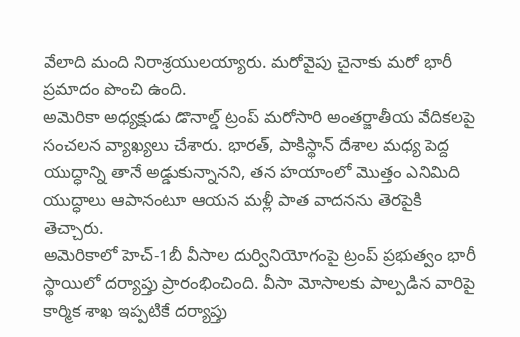వేలాది మంది నిరాశ్రయులయ్యారు. మరోవైపు చైనాకు మరో భారీ ప్రమాదం పొంచి ఉంది.
అమెరికా అధ్యక్షుడు డొనాల్డ్ ట్రంప్ మరోసారి అంతర్జాతీయ వేదికలపై సంచలన వ్యాఖ్యలు చేశారు. భారత్, పాకిస్థాన్ దేశాల మధ్య పెద్ద యుద్ధాన్ని తానే అడ్డుకున్నానని, తన హయాంలో మొత్తం ఎనిమిది యుద్ధాలు ఆపానంటూ ఆయన మళ్లీ పాత వాదనను తెరపైకి తెచ్చారు.
అమెరికాలో హెచ్-1బీ వీసాల దుర్వినియోగంపై ట్రంప్ ప్రభుత్వం భారీ స్థాయిలో దర్యాప్తు ప్రారంభించింది. వీసా మోసాలకు పాల్పడిన వారిపై కార్మిక శాఖ ఇప్పటికే దర్యాప్తు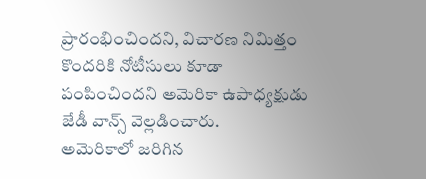ప్రారంభించిందని, విచారణ నిమిత్తం కొందరికి నోటీసులు కూడా పంపించిందని అమెరికా ఉపాధ్యక్షుడు జేడీ వాన్స్ వెల్లడించారు.
అమెరికాలో జరిగిన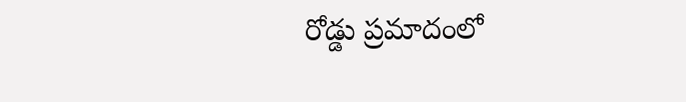రోడ్డు ప్రమాదంలో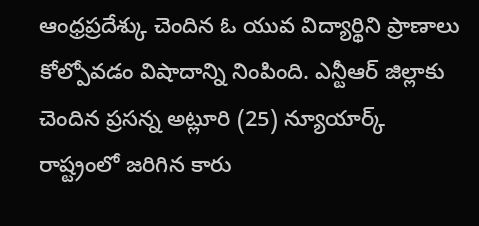ఆంధ్రప్రదేశ్కు చెందిన ఓ యువ విద్యార్థిని ప్రాణాలు కోల్పోవడం విషాదాన్ని నింపింది. ఎన్టీఆర్ జిల్లాకు చెందిన ప్రసన్న అట్లూరి (25) న్యూయార్క్ రాష్ట్రంలో జరిగిన కారు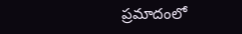ప్రమాదంలో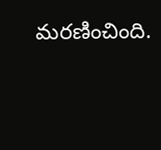మరణించింది.